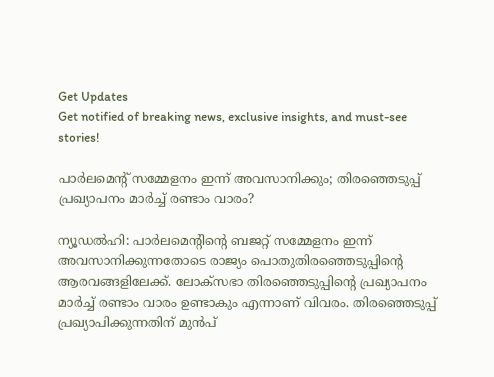Get Updates
Get notified of breaking news, exclusive insights, and must-see stories!

പാര്‍ലമെന്റ് സമ്മേളനം ഇന്ന് അവസാനിക്കും; തിരഞ്ഞെടുപ്പ് പ്രഖ്യാപനം മാര്‍ച്ച് രണ്ടാം വാരം?

ന്യൂഡല്‍ഹി: പാര്‍ലമെന്റിന്റെ ബജറ്റ് സമ്മേളനം ഇന്ന് അവസാനിക്കുന്നതോടെ രാജ്യം പൊതുതിരഞ്ഞെടുപ്പിന്റെ ആരവങ്ങളിലേക്ക്. ലോക്‌സഭാ തിരഞ്ഞെടുപ്പിന്റെ പ്രഖ്യാപനം മാര്‍ച്ച് രണ്ടാം വാരം ഉണ്ടാകും എന്നാണ് വിവരം. തിരഞ്ഞെടുപ്പ് പ്രഖ്യാപിക്കുന്നതിന് മുന്‍പ്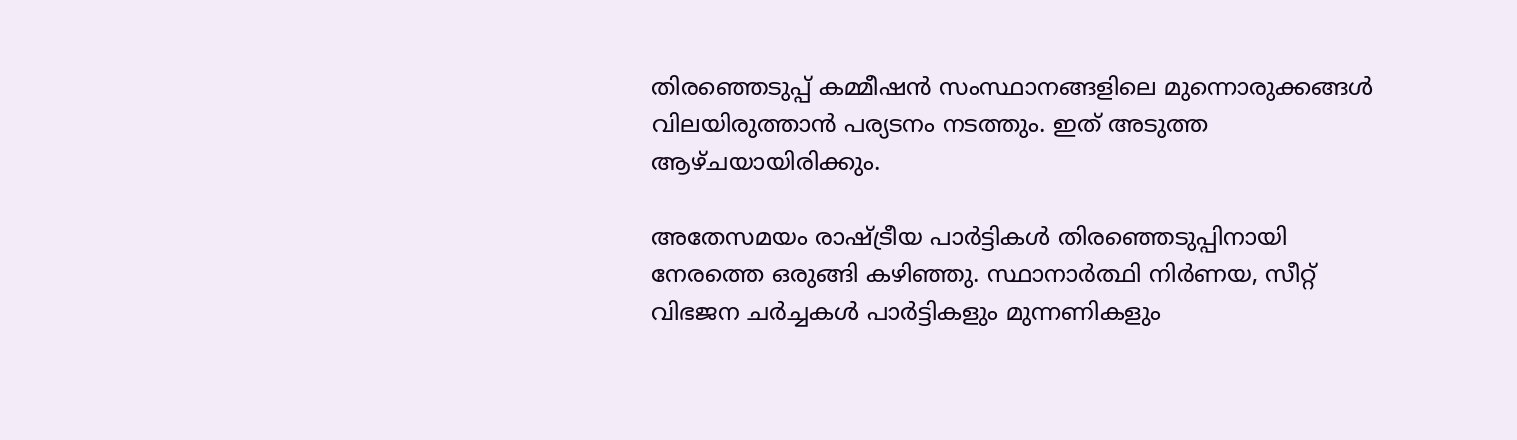തിരഞ്ഞെടുപ്പ് കമ്മീഷന്‍ സംസ്ഥാനങ്ങളിലെ മുന്നൊരുക്കങ്ങള്‍ വിലയിരുത്താന്‍ പര്യടനം നടത്തും. ഇത് അടുത്ത ആഴ്ചയായിരിക്കും.

അതേസമയം രാഷ്ട്രീയ പാര്‍ട്ടികള്‍ തിരഞ്ഞെടുപ്പിനായി നേരത്തെ ഒരുങ്ങി കഴിഞ്ഞു. സ്ഥാനാര്‍ത്ഥി നിര്‍ണയ, സീറ്റ് വിഭജന ചര്‍ച്ചകള്‍ പാര്‍ട്ടികളും മുന്നണികളും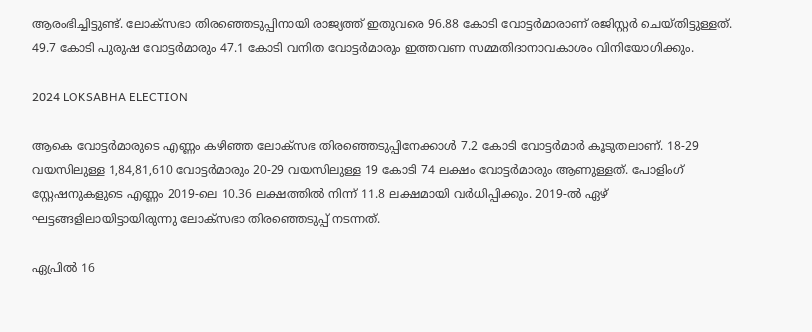ആരംഭിച്ചിട്ടുണ്ട്. ലോക്‌സഭാ തിരഞ്ഞെടുപ്പിനായി രാജ്യത്ത് ഇതുവരെ 96.88 കോടി വോട്ടര്‍മാരാണ് രജിസ്റ്റര്‍ ചെയ്തിട്ടുള്ളത്. 49.7 കോടി പുരുഷ വോട്ടര്‍മാരും 47.1 കോടി വനിത വോട്ടര്‍മാരും ഇത്തവണ സമ്മതിദാനാവകാശം വിനിയോഗിക്കും.

2024 LOKSABHA ELECTION

ആകെ വോട്ടര്‍മാരുടെ എണ്ണം കഴിഞ്ഞ ലോക്‌സഭ തിരഞ്ഞെടുപ്പിനേക്കാള്‍ 7.2 കോടി വോട്ടര്‍മാര്‍ കൂടുതലാണ്. 18-29 വയസിലുള്ള 1,84,81,610 വോട്ടര്‍മാരും 20-29 വയസിലുള്ള 19 കോടി 74 ലക്ഷം വോട്ടര്‍മാരും ആണുള്ളത്. പോളിംഗ് സ്റ്റേഷനുകളുടെ എണ്ണം 2019-ലെ 10.36 ലക്ഷത്തില്‍ നിന്ന് 11.8 ലക്ഷമായി വര്‍ധിപ്പിക്കും. 2019-ല്‍ ഏഴ് ഘട്ടങ്ങളിലായിട്ടായിരുന്നു ലോക്‌സഭാ തിരഞ്ഞെടുപ്പ് നടന്നത്.

ഏപ്രില്‍ 16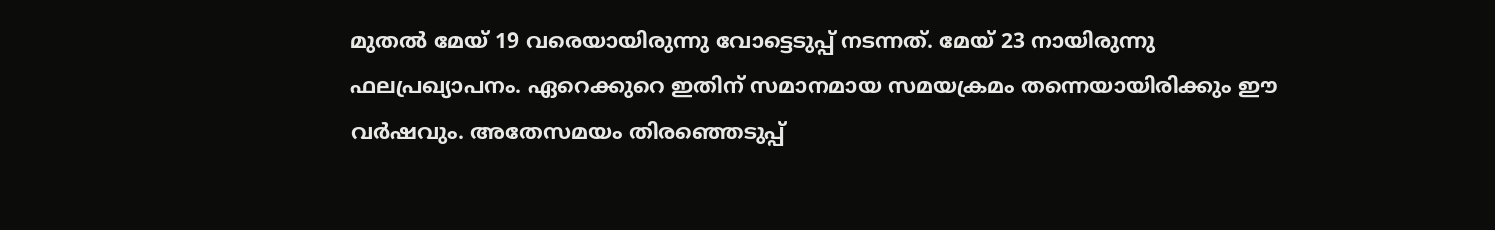മുതല്‍ മേയ് 19 വരെയായിരുന്നു വോട്ടെടുപ്പ് നടന്നത്. മേയ് 23 നായിരുന്നു ഫലപ്രഖ്യാപനം. ഏറെക്കുറെ ഇതിന് സമാനമായ സമയക്രമം തന്നെയായിരിക്കും ഈ വര്‍ഷവും. അതേസമയം തിരഞ്ഞെടുപ്പ്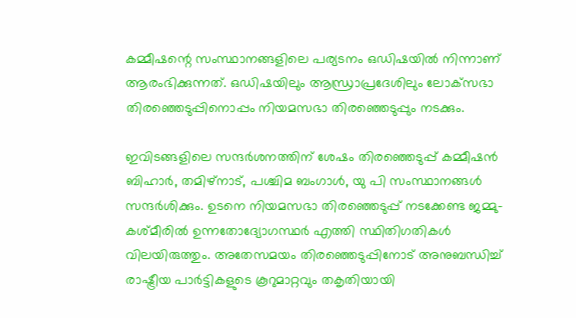കമ്മീഷന്റെ സംസ്ഥാനങ്ങളിലെ പര്യടനം ഒഡിഷയില്‍ നിന്നാണ് ആരംഭിക്കുന്നത്. ഒഡിഷയിലും ആന്ധ്രാപ്രദേശിലും ലോക്‌സഭാ തിരഞ്ഞെടുപ്പിനൊപ്പം നിയമസഭാ തിരഞ്ഞെടുപ്പും നടക്കും.

ഇവിടങ്ങളിലെ സന്ദര്‍ശനത്തിന് ശേഷം തിരഞ്ഞെടുപ്പ് കമ്മീഷന്‍ ബിഹാര്‍, തമിഴ്‌നാട്, പശ്ചിമ ബംഗാള്‍, യു പി സംസ്ഥാനങ്ങള്‍ സന്ദര്‍ശിക്കും. ഉടനെ നിയമസഭാ തിരഞ്ഞെടുപ്പ് നടക്കേണ്ട ജമ്മു-കശ്മീരില്‍ ഉന്നതോദ്യോഗസ്ഥര്‍ എത്തി സ്ഥിതിഗതികള്‍ വിലയിരുത്തും. അതേസമയം തിരഞ്ഞെടുപ്പിനോട് അനുബന്ധിച്ച് രാഷ്ട്രീയ പാര്‍ട്ടികളുടെ കൂറുമാറ്റവും തകൃതിയായി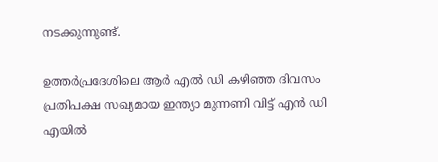നടക്കുന്നുണ്ട്.

ഉത്തര്‍പ്രദേശിലെ ആര്‍ എല്‍ ഡി കഴിഞ്ഞ ദിവസം പ്രതിപക്ഷ സഖ്യമായ ഇന്ത്യാ മുന്നണി വിട്ട് എന്‍ ഡി എയില്‍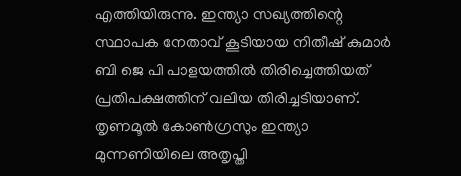എത്തിയിരുന്നു. ഇന്ത്യാ സഖ്യത്തിന്റെ സ്ഥാപക നേതാവ് കൂടിയായ നിതീഷ് കുമാര്‍ ബി ജെ പി പാളയത്തില്‍ തിരിച്ചെത്തിയത് പ്രതിപക്ഷത്തിന് വലിയ തിരിച്ചടിയാണ്. തൃണമൂല്‍ കോണ്‍ഗ്രസും ഇന്ത്യാ മുന്നണിയിലെ അതൃപ്തി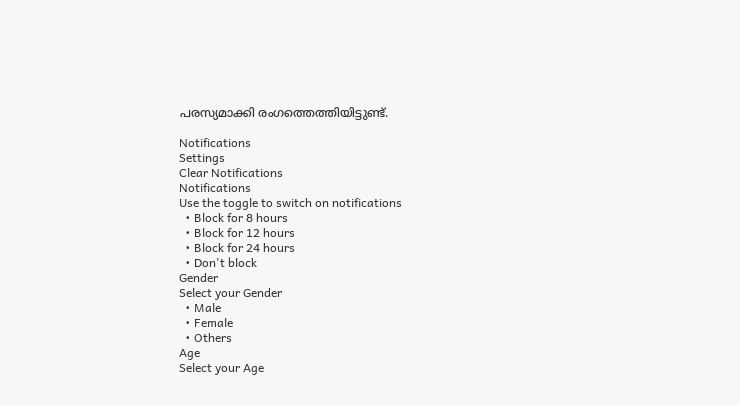പരസ്യമാക്കി രംഗത്തെത്തിയിട്ടുണ്ട്.

Notifications
Settings
Clear Notifications
Notifications
Use the toggle to switch on notifications
  • Block for 8 hours
  • Block for 12 hours
  • Block for 24 hours
  • Don't block
Gender
Select your Gender
  • Male
  • Female
  • Others
Age
Select your Age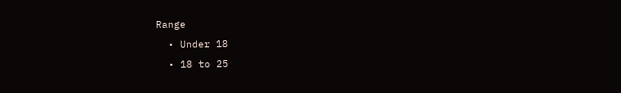Range
  • Under 18
  • 18 to 25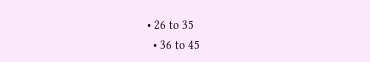• 26 to 35
  • 36 to 45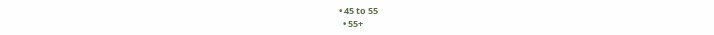• 45 to 55
  • 55+